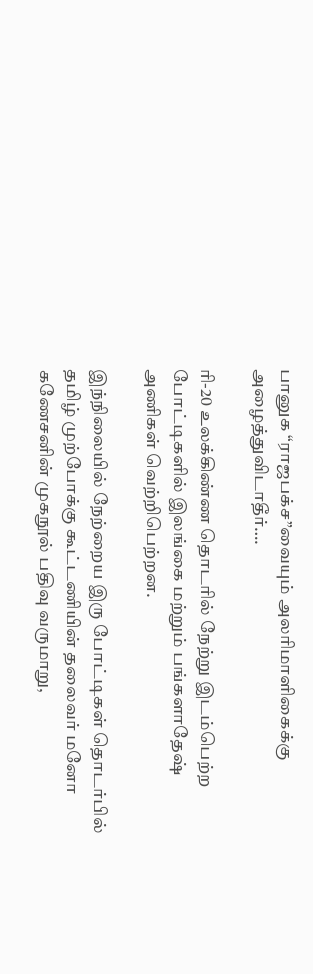பானுக “ராஜபக்ச”வையும் அலரிமாளிகைக்கு அழைத்துவிடாதீர்….

ரி-20 உலக்கிண்ண தொடரில் நேற்று இடம்பெற்ற போட்டிகளில் இலங்கை மற்றும் பங்களாதேஷ் அணிகள் வெற்றிபெற்றன.

இந்நிலையில் நேற்றைய இரு போட்டிகள் தொடர்பில் தமிழ் முற்போக்கு கூட்டணியின் தலைவர் மனோ கணேசனின் முகநூல் பதிவு வருமாறு,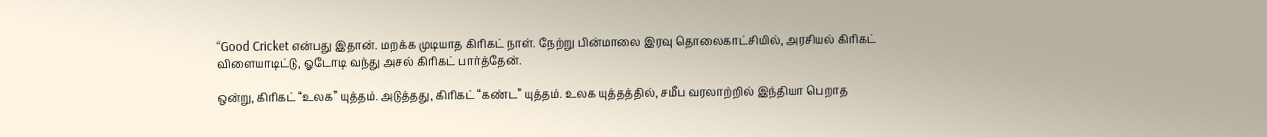“Good Cricket என்பது இதான். மறக்க முடியாத கிரிகட் நாள். நேற்று பின்மாலை இரவு தொலைகாட்சியில், அரசியல் கிரிகட் விளையாடிட்டு, ஓடோடி வந்து அசல் கிரிகட் பார்த்தேன்.

ஒன்று, கிரிகட் “உலக” யுத்தம். அடுத்தது, கிரிகட் “கண்ட” யுத்தம். உலக யுத்தத்தில், சமீப வரலாற்றில் இந்தியா பெறாத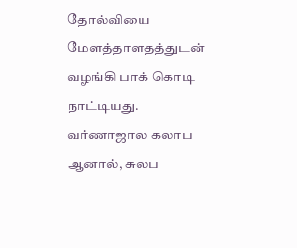தோல்வியை மேளத்தாளதத்துடன் வழங்கி பாக் கொடி நாட்டியது. வர்ணாஜால கலாப ஆனால், சுலப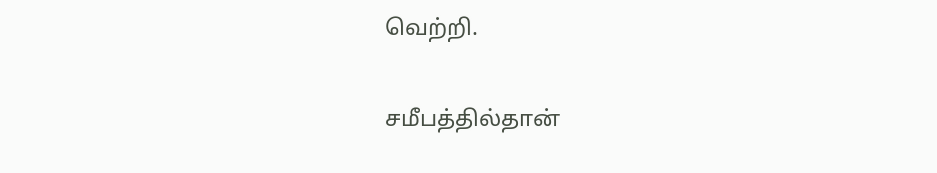வெற்றி.

சமீபத்தில்தான்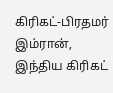கிரிகட்-பிரதமர் இம்ரான், இந்திய கிரிகட்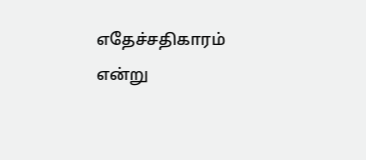எதேச்சதிகாரம் என்று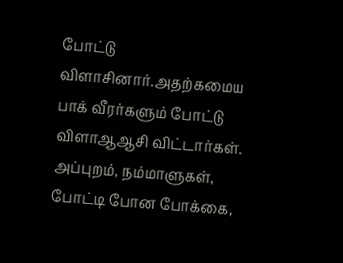போட்டு விளாசினார்.அதற்கமைய பாக் வீரர்களும் போட்டு விளாஆஆசி விட்டார்கள்.
அப்புறம், நம்மாளுகள், போட்டி போன போக்கை,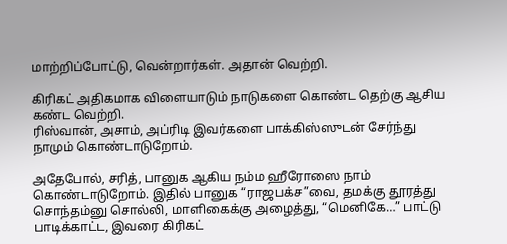மாற்றிப்போட்டு, வென்றார்கள். அதான் வெற்றி.

கிரிகட் அதிகமாக விளையாடும் நாடுகளை கொண்ட தெற்கு ஆசிய கண்ட வெற்றி.
ரிஸ்வான், அசாம், அப்ரிடி இவர்களை பாக்கிஸ்ஸுடன் சேர்ந்து நாமும் கொண்டாடுறோம்.

அதேபோல், சரித், பானுக ஆகிய நம்ம ஹீரோஸை நாம் கொண்டாடுறோம். இதில் பானுக “ராஜபக்ச”வை, தமக்கு தூரத்து சொந்தம்னு சொல்லி, மாளிகைக்கு அழைத்து, “மெனிகே…” பாட்டு பாடிக்காட்ட, இவரை கிரிகட்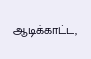ஆடிக்காட்ட,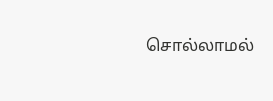சொல்லாமல்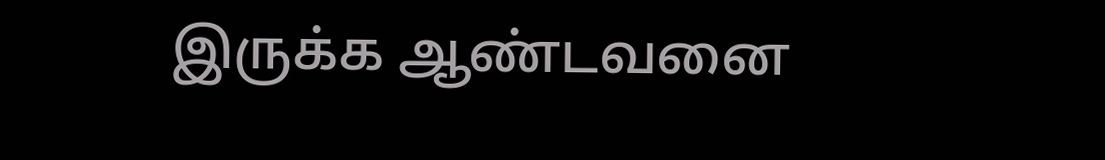இருக்க ஆண்டவனை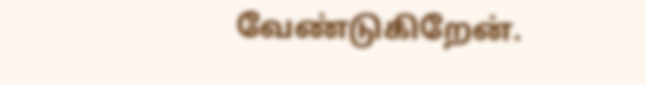வேண்டுகிறேன்.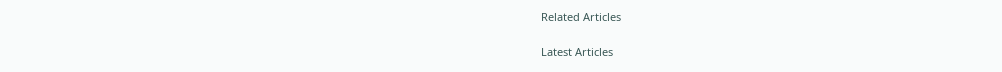Related Articles

Latest Articles